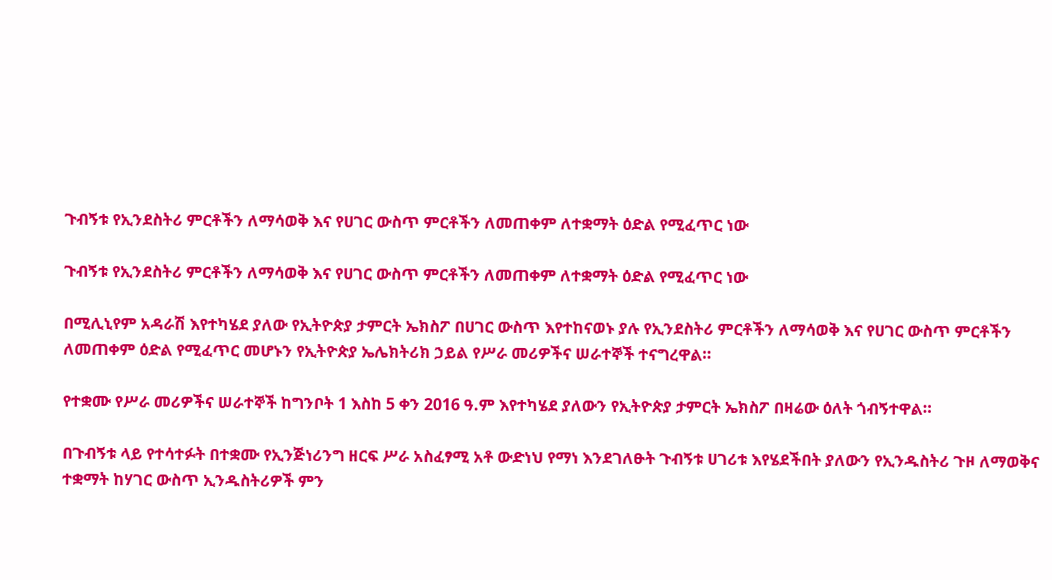ጉብኝቱ የኢንደስትሪ ምርቶችን ለማሳወቅ እና የሀገር ውስጥ ምርቶችን ለመጠቀም ለተቋማት ዕድል የሚፈጥር ነው

ጉብኝቱ የኢንደስትሪ ምርቶችን ለማሳወቅ እና የሀገር ውስጥ ምርቶችን ለመጠቀም ለተቋማት ዕድል የሚፈጥር ነው

በሚሊኒየም አዳራሽ እየተካሄደ ያለው የኢትዮጵያ ታምርት ኤክስፖ በሀገር ውስጥ እየተከናወኑ ያሉ የኢንደስትሪ ምርቶችን ለማሳወቅ እና የሀገር ውስጥ ምርቶችን ለመጠቀም ዕድል የሚፈጥር መሆኑን የኢትዮጵያ ኤሌክትሪክ ኃይል የሥራ መሪዎችና ሠራተኞች ተናግረዋል።

የተቋሙ የሥራ መሪዎችና ሠራተኞች ከግንቦት 1 እስከ 5 ቀን 2016 ዓ.ም እየተካሄደ ያለውን የኢትዮጵያ ታምርት ኤክስፖ በዛሬው ዕለት ጎብኝተዋል።

በጉብኝቱ ላይ የተሳተፉት በተቋሙ የኢንጅነሪንግ ዘርፍ ሥራ አስፈፃሚ አቶ ውድነህ የማነ እንደገለፁት ጉብኝቱ ሀገሪቱ እየሄደችበት ያለውን የኢንዱስትሪ ጉዞ ለማወቅና ተቋማት ከሃገር ውስጥ ኢንዱስትሪዎች ምን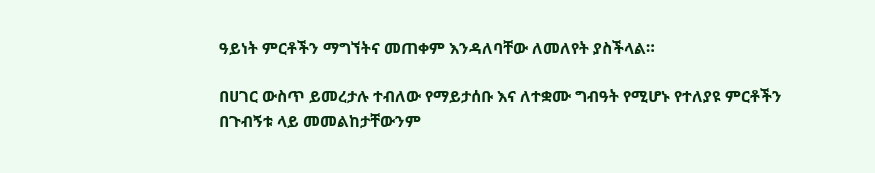ዓይነት ምርቶችን ማግኘትና መጠቀም እንዳለባቸው ለመለየት ያስችላል።

በሀገር ውስጥ ይመረታሉ ተብለው የማይታሰቡ እና ለተቋሙ ግብዓት የሚሆኑ የተለያዩ ምርቶችን በጉብኝቱ ላይ መመልከታቸውንም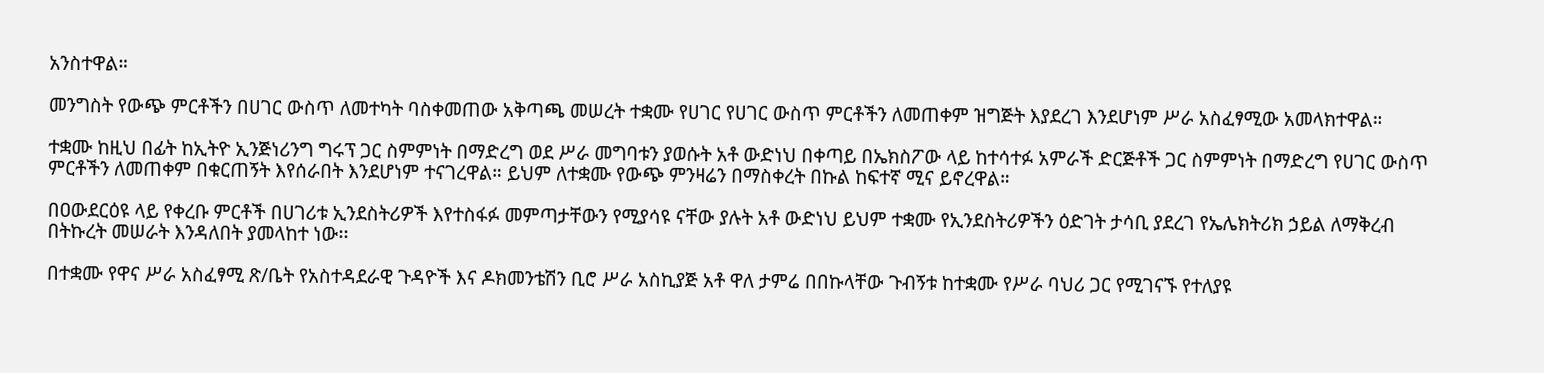አንስተዋል።

መንግስት የውጭ ምርቶችን በሀገር ውስጥ ለመተካት ባስቀመጠው አቅጣጫ መሠረት ተቋሙ የሀገር የሀገር ውስጥ ምርቶችን ለመጠቀም ዝግጅት እያደረገ እንደሆነም ሥራ አስፈፃሚው አመላክተዋል።

ተቋሙ ከዚህ በፊት ከኢትዮ ኢንጅነሪንግ ግሩፕ ጋር ስምምነት በማድረግ ወደ ሥራ መግባቱን ያወሱት አቶ ውድነህ በቀጣይ በኤክስፖው ላይ ከተሳተፉ አምራች ድርጅቶች ጋር ስምምነት በማድረግ የሀገር ውስጥ ምርቶችን ለመጠቀም በቁርጠኝት እየሰራበት እንደሆነም ተናገረዋል። ይህም ለተቋሙ የውጭ ምንዛሬን በማስቀረት በኩል ከፍተኛ ሚና ይኖረዋል።

በዐውደርዕዩ ላይ የቀረቡ ምርቶች በሀገሪቱ ኢንደስትሪዎች እየተስፋፉ መምጣታቸውን የሚያሳዩ ናቸው ያሉት አቶ ውድነህ ይህም ተቋሙ የኢንደስትሪዎችን ዕድገት ታሳቢ ያደረገ የኤሌክትሪክ ኃይል ለማቅረብ በትኩረት መሠራት እንዳለበት ያመላከተ ነው፡፡

በተቋሙ የዋና ሥራ አስፈፃሚ ጽ/ቤት የአስተዳደራዊ ጉዳዮች እና ዶክመንቴሽን ቢሮ ሥራ አስኪያጅ አቶ ዋለ ታምሬ በበኩላቸው ጉብኝቱ ከተቋሙ የሥራ ባህሪ ጋር የሚገናኙ የተለያዩ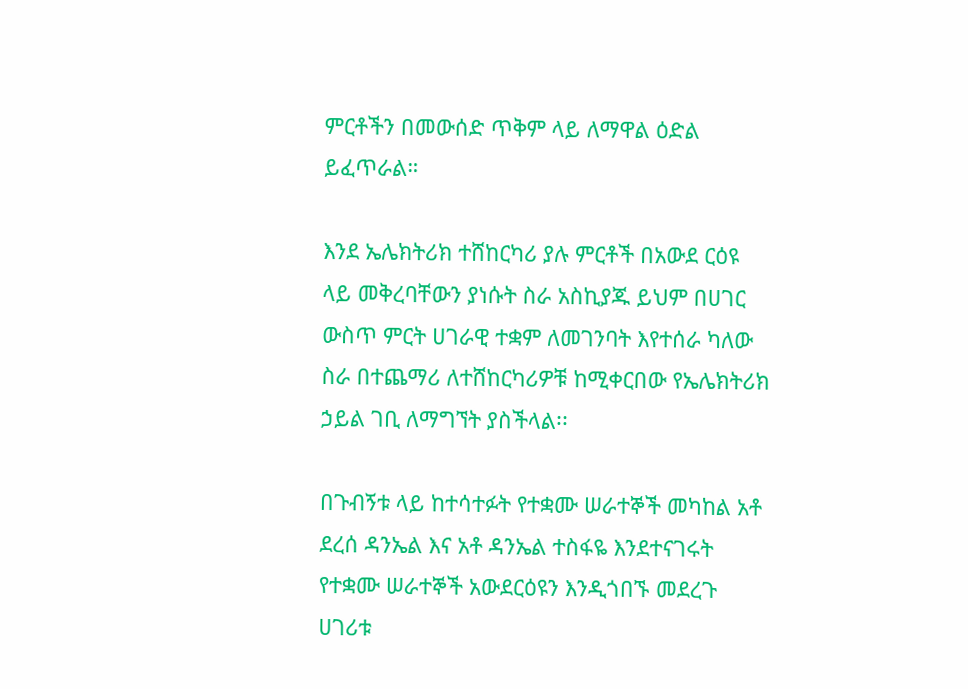ምርቶችን በመውሰድ ጥቅም ላይ ለማዋል ዕድል ይፈጥራል።

እንደ ኤሌክትሪክ ተሸከርካሪ ያሉ ምርቶች በአውደ ርዕዩ ላይ መቅረባቸውን ያነሱት ስራ አስኪያጁ ይህም በሀገር ውስጥ ምርት ሀገራዊ ተቋም ለመገንባት እየተሰራ ካለው ስራ በተጨማሪ ለተሸከርካሪዎቹ ከሚቀርበው የኤሌክትሪክ ኃይል ገቢ ለማግኘት ያስችላል፡፡

በጉብኝቱ ላይ ከተሳተፉት የተቋሙ ሠራተኞች መካከል አቶ ደረሰ ዳንኤል እና አቶ ዳንኤል ተስፋዬ እንደተናገሩት የተቋሙ ሠራተኞች አውደርዕዩን እንዲጎበኙ መደረጉ ሀገሪቱ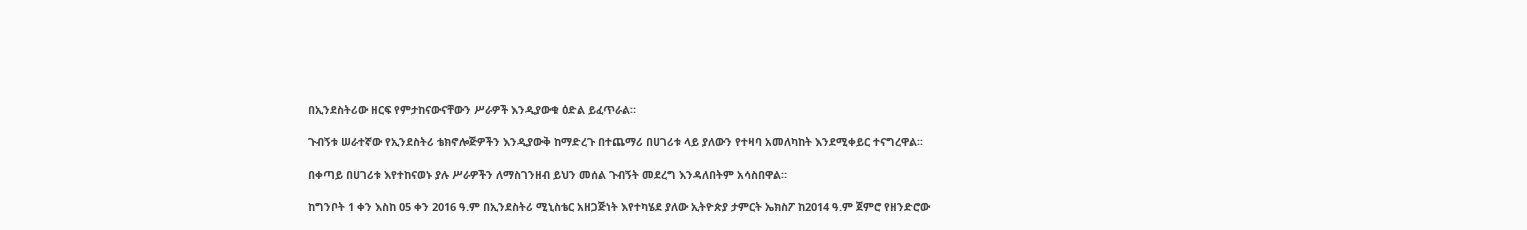በኢንደስትሪው ዘርፍ የምታከናውናቸውን ሥራዎች እንዲያውቁ ዕድል ይፈጥራል።

ጉብኝቱ ሠራተኛው የኢንደስትሪ ቴክኖሎጅዎችን እንዲያውቅ ከማድረጉ በተጨማሪ በሀገሪቱ ላይ ያለውን የተዛባ አመለካከት እንደሚቀይር ተናግረዋል፡፡

በቀጣይ በሀገሪቱ እየተከናወኑ ያሉ ሥራዎችን ለማስገንዘብ ይህን መሰል ጉብኝት መደረግ እንዳለበትም አሳስበዋል።

ከግንቦት 1 ቀን እስከ 05 ቀን 2016 ዓ.ም በኢንደስትሪ ሚኒስቴር አዘጋጅነት እየተካሄደ ያለው ኢትዮጵያ ታምርት ኤክስፖ ከ2014 ዓ.ም ጀምሮ የዘንድሮው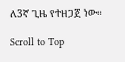ለ3ኛ ጊዜ የተዘጋጀ ነው።

Scroll to Top